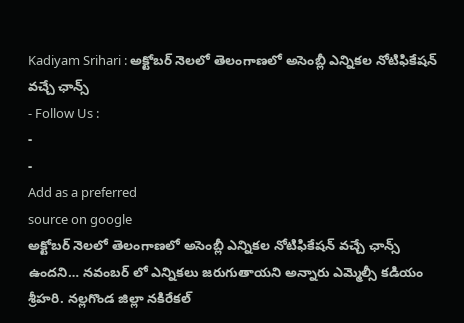Kadiyam Srihari : అక్టోబర్ నెలలో తెలంగాణలో అసెంబ్లీ ఎన్నికల నోటిఫికేషన్ వచ్చే ఛాన్స్
- Follow Us :
-
-
Add as a preferred
source on google
అక్టోబర్ నెలలో తెలంగాణలో అసెంబ్లీ ఎన్నికల నోటిఫికేషన్ వచ్చే ఛాన్స్ ఉందని… నవంబర్ లో ఎన్నికలు జరుగుతాయని అన్నారు ఎమ్మెల్సీ కడియం శ్రీహరి. నల్లగొండ జిల్లా నకిరేకల్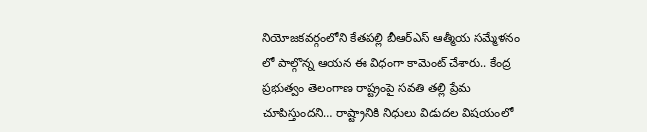నియోజకవర్గంలోని కేతపల్లి బీఆర్ఎస్ ఆత్మీయ సమ్మేళనం లో పాల్గొన్న ఆయన ఈ విధంగా కామెంట్ చేశారు.. కేంద్ర ప్రభుత్వం తెలంగాణ రాష్ట్రంపై సవతి తల్లి ప్రేమ చూపిస్తుందని… రాష్ట్రానికి నిధులు విడుదల విషయంలో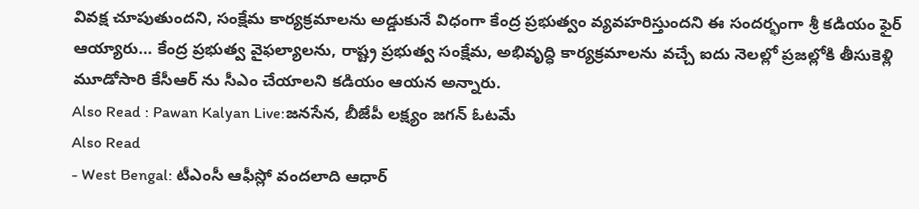వివక్ష చూపుతుందని, సంక్షేమ కార్యక్రమాలను అడ్డుకునే విధంగా కేంద్ర ప్రభుత్వం వ్యవహరిస్తుందని ఈ సందర్భంగా శ్రీ కడియం ఫైర్ ఆయ్యారు… కేంద్ర ప్రభుత్వ వైఫల్యాలను, రాష్ట్ర ప్రభుత్వ సంక్షేమ, అభివృద్ధి కార్యక్రమాలను వచ్చే ఐదు నెలల్లో ప్రజల్లోకి తీసుకెళ్లి మూడోసారి కేసీఆర్ ను సీఎం చేయాలని కడియం ఆయన అన్నారు.
Also Read : Pawan Kalyan Live:జనసేన, బీజేపీ లక్ష్యం జగన్ ఓటమే
Also Read
- West Bengal: టీఎంసీ ఆఫీస్లో వందలాది ఆధార్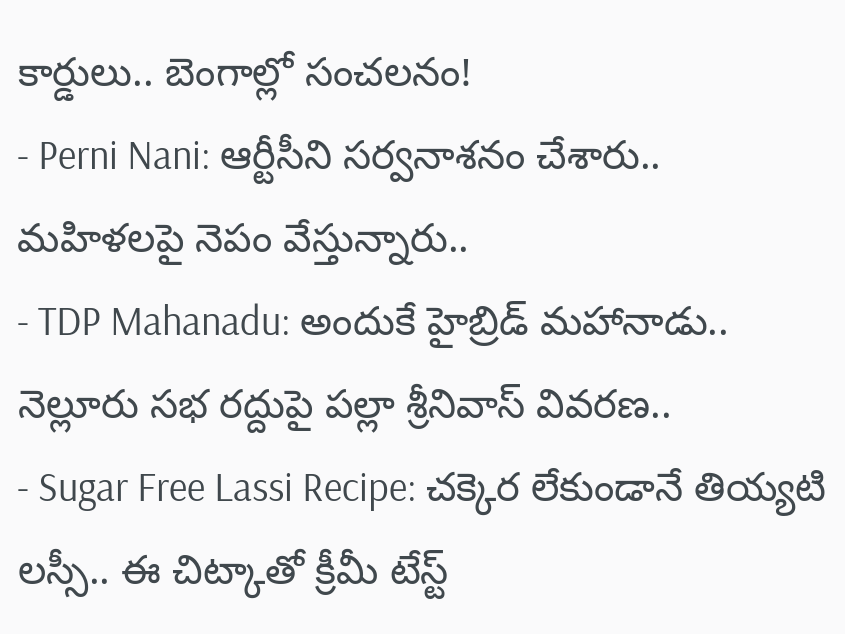కార్డులు.. బెంగాల్లో సంచలనం!
- Perni Nani: ఆర్టీసీని సర్వనాశనం చేశారు.. మహిళలపై నెపం వేస్తున్నారు..
- TDP Mahanadu: అందుకే హైబ్రిడ్ మహానాడు.. నెల్లూరు సభ రద్దుపై పల్లా శ్రీనివాస్ వివరణ..
- Sugar Free Lassi Recipe: చక్కెర లేకుండానే తియ్యటి లస్సీ.. ఈ చిట్కాతో క్రీమీ టేస్ట్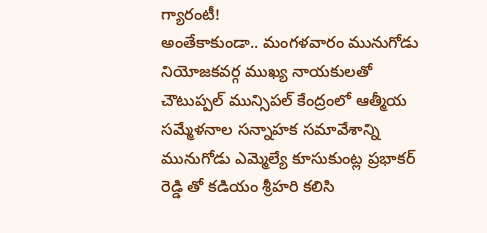గ్యారంటీ!
అంతేకాకుండా.. మంగళవారం మునుగోడు నియోజకవర్గ ముఖ్య నాయకులతో చౌటుప్పల్ మున్సిపల్ కేంద్రంలో ఆత్మీయ సమ్మేళనాల సన్నాహక సమావేశాన్ని మునుగోడు ఎమ్మెల్యే కూసుకుంట్ల ప్రభాకర్ రెడ్డి తో కడియం శ్రీహరి కలిసి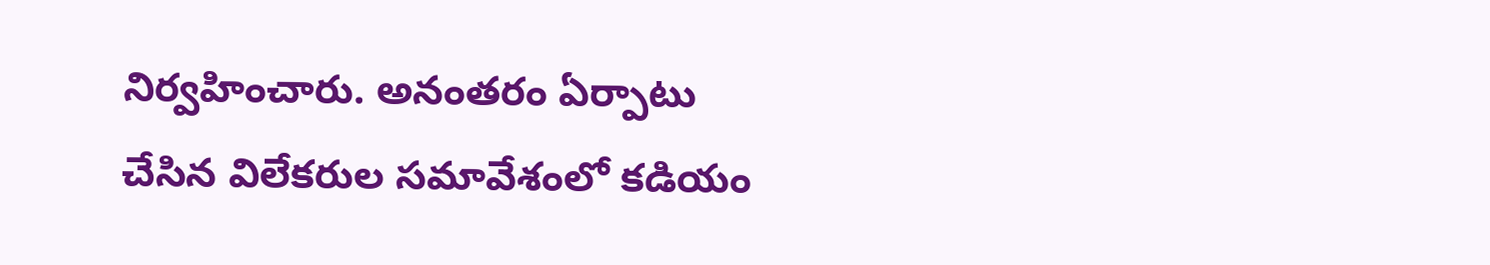నిర్వహించారు. అనంతరం ఏర్పాటు చేసిన విలేకరుల సమావేశంలో కడియం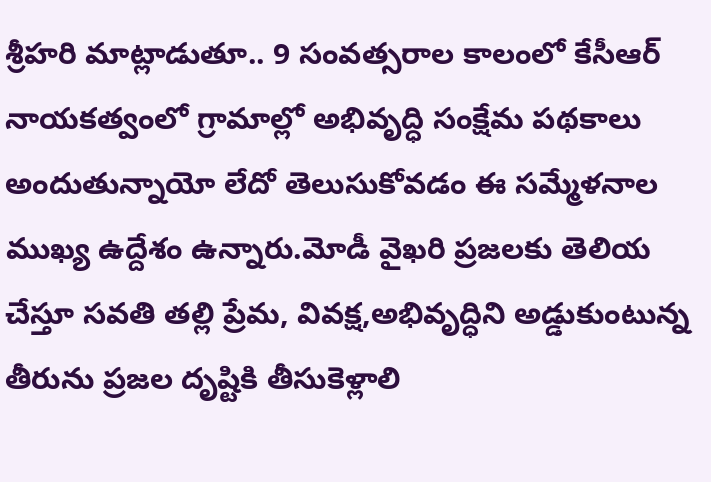శ్రీహరి మాట్లాడుతూ.. 9 సంవత్సరాల కాలంలో కేసీఆర్ నాయకత్వంలో గ్రామాల్లో అభివృద్ధి సంక్షేమ పథకాలు అందుతున్నాయో లేదో తెలుసుకోవడం ఈ సమ్మేళనాల ముఖ్య ఉద్దేశం ఉన్నారు.మోడీ వైఖరి ప్రజలకు తెలియ చేస్తూ సవతి తల్లి ప్రేమ, వివక్ష,అభివృద్ధిని అడ్డుకుంటున్న తీరును ప్రజల దృష్టికి తీసుకెళ్లాలి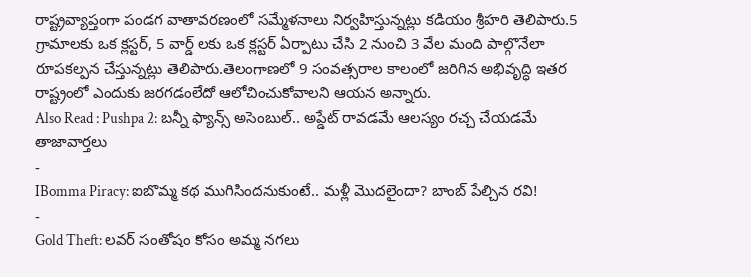రాష్ట్రవ్యాప్తంగా పండగ వాతావరణంలో సమ్మేళనాలు నిర్వహిస్తున్నట్లు కడియం శ్రీహరి తెలిపారు.5 గ్రామాలకు ఒక క్లస్టర్, 5 వార్డ్ లకు ఒక క్లస్టర్ ఏర్పాటు చేసి 2 నుంచి 3 వేల మంది పాల్గొనేలా రూపకల్పన చేస్తున్నట్లు తెలిపారు.తెలంగాణలో 9 సంవత్సరాల కాలంలో జరిగిన అభివృద్ధి ఇతర రాష్ట్రంలో ఎందుకు జరగడంలేదో ఆలోచించుకోవాలని ఆయన అన్నారు.
Also Read : Pushpa 2: బన్నీ ఫ్యాన్స్ అసెంబుల్.. అప్డేట్ రావడమే ఆలస్యం రచ్చ చేయడమే
తాజావార్తలు
-
IBomma Piracy: ఐబొమ్మ కథ ముగిసిందనుకుంటే.. మళ్లీ మొదలైందా? బాంబ్ పేల్చిన రవి!
-
Gold Theft: లవర్ సంతోషం కోసం అమ్మ నగలు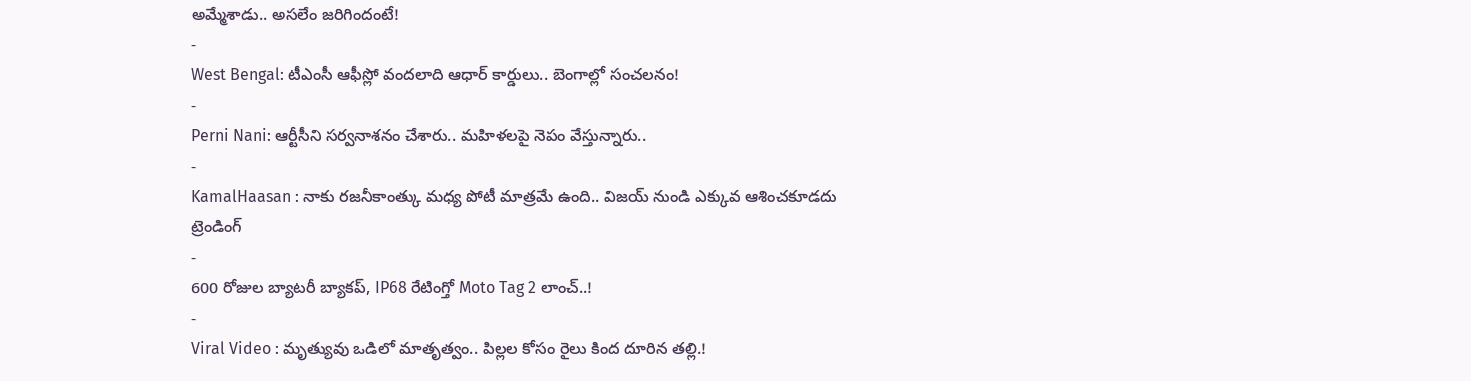అమ్మేశాడు.. అసలేం జరిగిందంటే!
-
West Bengal: టీఎంసీ ఆఫీస్లో వందలాది ఆధార్ కార్డులు.. బెంగాల్లో సంచలనం!
-
Perni Nani: ఆర్టీసీని సర్వనాశనం చేశారు.. మహిళలపై నెపం వేస్తున్నారు..
-
KamalHaasan : నాకు రజనీకాంత్కు మధ్య పోటీ మాత్రమే ఉంది.. విజయ్ నుండి ఎక్కువ ఆశించకూడదు
ట్రెండింగ్
-
600 రోజుల బ్యాటరీ బ్యాకప్, IP68 రేటింగ్తో Moto Tag 2 లాంచ్..!
-
Viral Video : మృత్యువు ఒడిలో మాతృత్వం.. పిల్లల కోసం రైలు కింద దూరిన తల్లి.!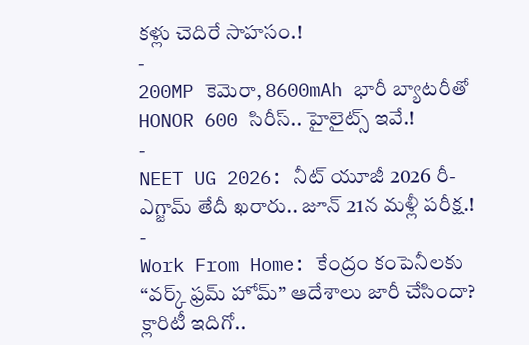కళ్లు చెదిరే సాహసం.!
-
200MP కెమెరా, 8600mAh భారీ బ్యాటరీతో HONOR 600 సిరీస్.. హైలైట్స్ ఇవే.!
-
NEET UG 2026: నీట్ యూజీ 2026 రీ-ఎగ్జామ్ తేదీ ఖరారు.. జూన్ 21న మళ్లీ పరీక్ష.!
-
Work From Home: కేంద్రం కంపెనీలకు “వర్క్ ఫ్రమ్ హోమ్” ఆదేశాలు జారీ చేసిందా? క్లారిటీ ఇదిగో..